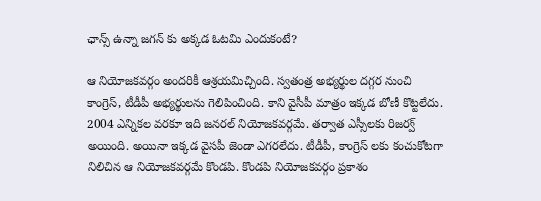ఛాన్స్ ఉన్నా జగన్ కు అక్కడ ఓటమి ఎందుకంటే?

ఆ నియోజకవర్గం అందరికీ ఆశ్రయమిచ్చింది. స్వతంత్ర అభ్యర్థుల దగ్గర నుంచి కాంగ్రెస్, టీడీపీ అభ్యర్థులను గెలిపించింది. కాని వైసీపీ మాత్రం ఇక్కడ బోణీ కొట్టలేదు. 2004 ఎన్నికల వరకూ ఇది జనరల్ నియోజకవర్గమే. తర్వాత ఎస్సీలకు రిజర్వ్ అయింది. అయినా ఇక్కడ వైసపీ జెండా ఎగరలేదు. టీడీపీ, కాంగ్రెస్ లకు కంచుకోటగా నిలిచిన ఆ నియోజకవర్గమే కొండపి. కొండపి నియోజకవర్గం ప్రకాశం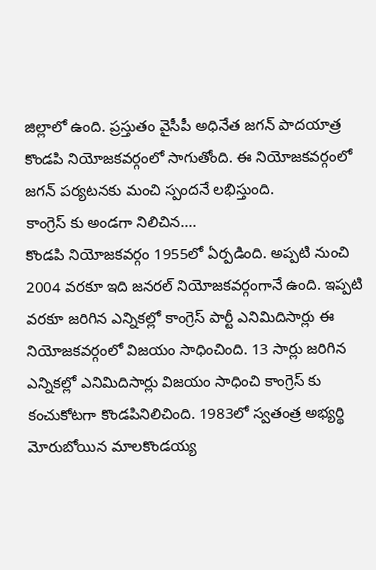జిల్లాలో ఉంది. ప్రస్తుతం వైసీపీ అధినేత జగన్ పాదయాత్ర కొండపి నియోజకవర్గంలో సాగుతోంది. ఈ నియోజకవర్గంలో జగన్ పర్యటనకు మంచి స్పందనే లభిస్తుంది.
కాంగ్రెస్ కు అండగా నిలిచిన....
కొండపి నియోజకవర్గం 1955లో ఏర్పడింది. అప్పటి నుంచి 2004 వరకూ ఇది జనరల్ నియోజకవర్గంగానే ఉంది. ఇప్పటి వరకూ జరిగిన ఎన్నికల్లో కాంగ్రెస్ పార్టీ ఎనిమిదిసార్లు ఈ నియోజకవర్గంలో విజయం సాధించింది. 13 సార్లు జరిగిన ఎన్నికల్లో ఎనిమిదిసార్లు విజయం సాధించి కాంగ్రెస్ కు కంచుకోటగా కొండపినిలిచింది. 1983లో స్వతంత్ర అభ్యర్థి మోరుబోయిన మాలకొండయ్య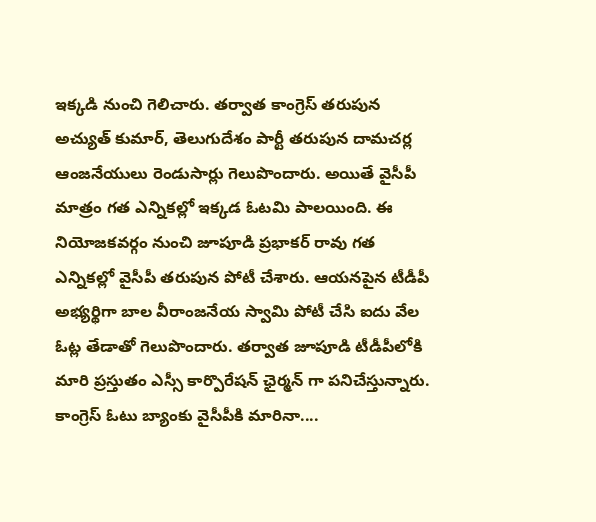ఇక్కడి నుంచి గెలిచారు. తర్వాత కాంగ్రెస్ తరుపున అచ్యుత్ కుమార్, తెలుగుదేశం పార్టీ తరుపున దామచర్ల ఆంజనేయులు రెండుసార్లు గెలుపొందారు. అయితే వైసీపీ మాత్రం గత ఎన్నికల్లో ఇక్కడ ఓటమి పాలయింది. ఈ నియోజకవర్గం నుంచి జూపూడి ప్రభాకర్ రావు గత ఎన్నికల్లో వైసీపీ తరుపున పోటీ చేశారు. ఆయనపైన టీడీపీ అభ్యర్థిగా బాల వీరాంజనేయ స్వామి పోటీ చేసి ఐదు వేల ఓట్ల తేడాతో గెలుపొందారు. తర్వాత జూపూడి టీడీపీలోకి మారి ప్రస్తుతం ఎస్సీ కార్పొరేషన్ ఛైర్మన్ గా పనిచేస్తున్నారు.
కాంగ్రెస్ ఓటు బ్యాంకు వైసీపీకి మారినా....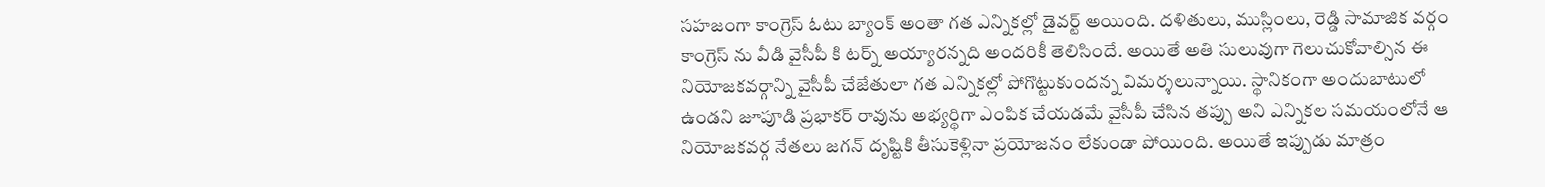సహజంగా కాంగ్రెస్ ఓటు బ్యాంక్ అంతా గత ఎన్నికల్లో డైవర్ట్ అయింది. దళితులు, ముస్లింలు, రెడ్డి సామాజిక వర్గం కాంగ్రెస్ ను వీడి వైసీపీ కి టర్న్ అయ్యారన్నది అందరికీ తెలిసిందే. అయితే అతి సులువుగా గెలుచుకోవాల్సిన ఈ నియోజకవర్గాన్ని వైసీపీ చేజేతులా గత ఎన్నికల్లో పోగొట్టుకుందన్న విమర్శలున్నాయి. స్థానికంగా అందుబాటులో ఉండని జూపూడి ప్రభాకర్ రావును అభ్యర్థిగా ఎంపిక చేయడమే వైసీపీ చేసిన తప్పు అని ఎన్నికల సమయంలోనే ఆ నియోజకవర్గ నేతలు జగన్ దృష్టికి తీసుకెళ్లినా ప్రయోజనం లేకుండా పోయింది. అయితే ఇప్పుడు మాత్రం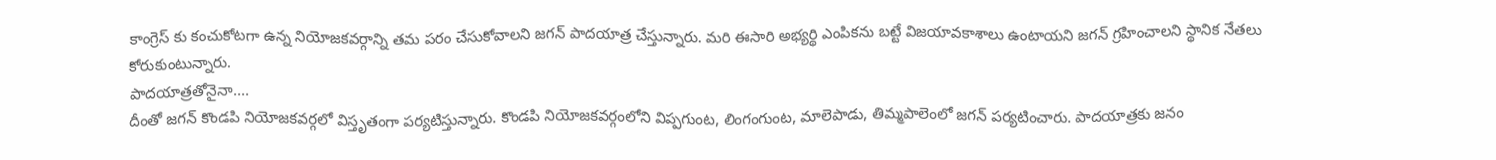కాంగ్రెస్ కు కంచుకోటగా ఉన్న నియోజకవర్గాన్ని తమ పరం చేసుకోవాలని జగన్ పాదయాత్ర చేస్తున్నారు. మరి ఈసారి అభ్యర్థి ఎంపికను బట్టే విజయావకాశాలు ఉంటాయని జగన్ గ్రహించాలని స్థానిక నేతలు కోరుకుంటున్నారు.
పాదయాత్రతోనైనా....
దీంతో జగన్ కొండపి నియోజకవర్గలో విస్తృతంగా పర్యటిస్తున్నారు. కొండపి నియోజకవర్గంలోని విప్పగుంట, లింగంగుంట, మాలెపాడు, తిమ్మపాలెంలో జగన్ పర్యటించారు. పాదయాత్రకు జనం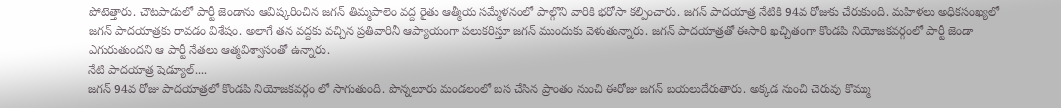పోటెత్తారు. చౌటపాడులో పార్టీ జెండాను ఆవిష్కరించిన జగన్ తిమ్మపాలెం వద్ద రైతు ఆత్మీయ సమ్మేళనంలో పాల్గొని వారికి భరోసా కల్పించారు. జగన్ పాదయాత్ర నేటికి 94వ రోజుకు చేరుకుంది. మహిళలు అధికసంఖ్యలో జగన్ పాదయాత్రకు రావడం విశేషం. అలాగే తన వద్దకు వచ్చిన ప్రతివారినీ ఆప్యాయంగా పలుకరిస్తూ జగన్ ముందుకు వెళుతున్నారు. జగన్ పాదయాత్రతో ఈసారి ఖచ్చితంగా కొండపి నియోజకవర్గంలో పార్టీ జెండా ఎగురుతుందని ఆ పార్టీ నేతలు ఆత్మవిశ్వాసంతో ఉన్నారు.
నేటి పాదయాత్ర షెడ్యూల్....
జగన్ 94వ రోజు పాదయాత్రలో కొండపి నియోజకవర్గం లో సాగుతుంది. పొన్నలూరు మండలంలో బస చేసిన ప్రాంతం నుంచి ఈరోజు జగన్ బయలుదేరుతారు. అక్కడ నుంచి చెరువు కొమ్ము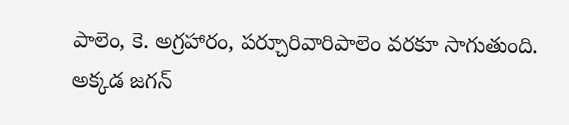పాలెం, కె. అగ్రహారం, పర్చూరివారిపాలెం వరకూ సాగుతుంది. అక్కడ జగన్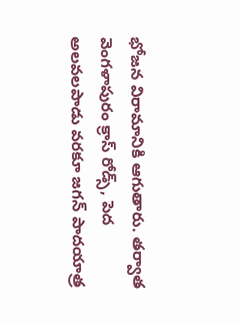భోజన విరామానికి ఆగుతారు. తర్వాత వెంగళాపురం క్రాస్ రోడ్స్, పెద అలవలపాడు వరకూ జగన్ పాదయాత్ర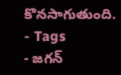కొనసాగుతుంది.
- Tags
- జగన్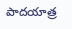పాదయాత్ర